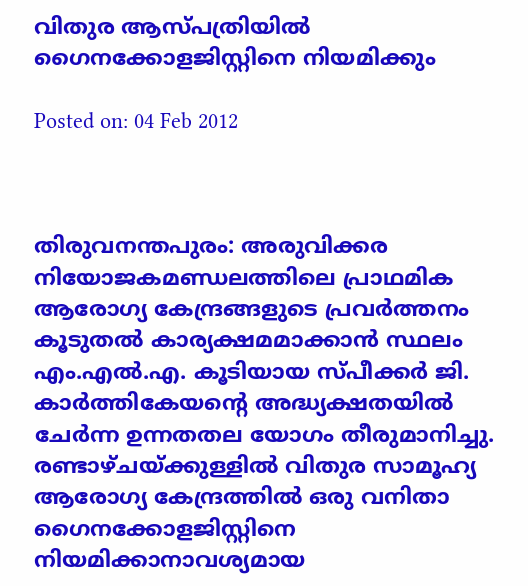വിതുര ആസ്‌പത്രിയില്‍ ഗൈനക്കോളജിസ്റ്റിനെ നിയമിക്കും

Posted on: 04 Feb 2012



തിരുവനന്തപുരം: അരുവിക്കര നിയോജകമണ്ഡലത്തിലെ പ്രാഥമിക ആരോഗ്യ കേന്ദ്രങ്ങളുടെ പ്രവര്‍ത്തനം കൂടുതല്‍ കാര്യക്ഷമമാക്കാന്‍ സ്ഥലം എം.എല്‍.എ. കൂടിയായ സ്പീക്കര്‍ ജി. കാര്‍ത്തികേയന്റെ അദ്ധ്യക്ഷതയില്‍ ചേര്‍ന്ന ഉന്നതതല യോഗം തീരുമാനിച്ചു. രണ്ടാഴ്ചയ്ക്കുള്ളില്‍ വിതുര സാമൂഹ്യ ആരോഗ്യ കേന്ദ്രത്തില്‍ ഒരു വനിതാ ഗൈനക്കോളജിസ്റ്റിനെ നിയമിക്കാനാവശ്യമായ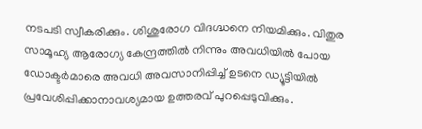നടപടി സ്വീകരിക്കും. ശിശുരോഗ വിദഗ്ദ്ധനെ നിയമിക്കും. വിതുര സാമൂഹ്യ ആരോഗ്യ കേന്ദ്രത്തില്‍ നിന്നും അവധിയില്‍ പോയ ഡോക്ടര്‍മാരെ അവധി അവസാനിപ്പിച്ച് ഉടനെ ഡ്യൂട്ടിയില്‍ പ്രവേശിപ്പിക്കാനാവശ്യമായ ഉത്തരവ് പുറപ്പെടുവിക്കും.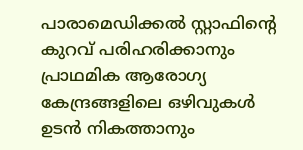പാരാമെഡിക്കല്‍ സ്റ്റാഫിന്റെ കുറവ് പരിഹരിക്കാനും പ്രാഥമിക ആരോഗ്യ കേന്ദ്രങ്ങളിലെ ഒഴിവുകള്‍ ഉടന്‍ നികത്താനും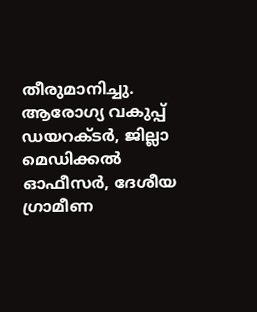തീരുമാനിച്ചു. ആരോഗ്യ വകുപ്പ് ഡയറക്ടര്‍, ജില്ലാ മെഡിക്കല്‍ ഓഫീസര്‍, ദേശീയ ഗ്രാമീണ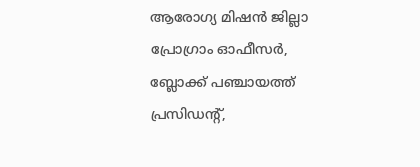ആരോഗ്യ മിഷന്‍ ജില്ലാ പ്രോഗ്രാം ഓഫീസര്‍, ബ്ലോക്ക് പഞ്ചായത്ത് പ്രസിഡന്റ്,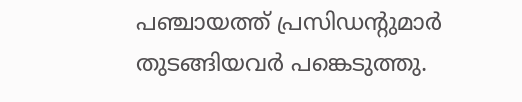പഞ്ചായത്ത് പ്രസിഡന്റുമാര്‍ തുടങ്ങിയവര്‍ പങ്കെടുത്തു.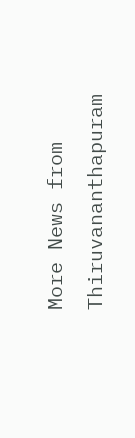More News from Thiruvananthapuram